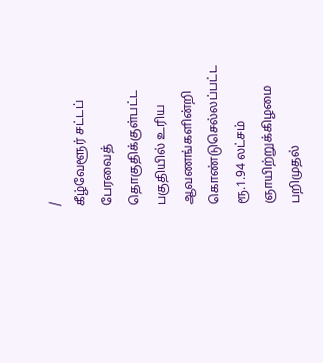/
கீழ்வேளூர் சட்டப் பேரவைத் தொகுதிக்குள்பட்ட பகுதியில் உரிய ஆவணங்களின்றி கொண்டுசெல்லப்பட்ட ரூ.1.94 லட்சம் ஞாயிற்றுக்கிழமை பறிமுதல்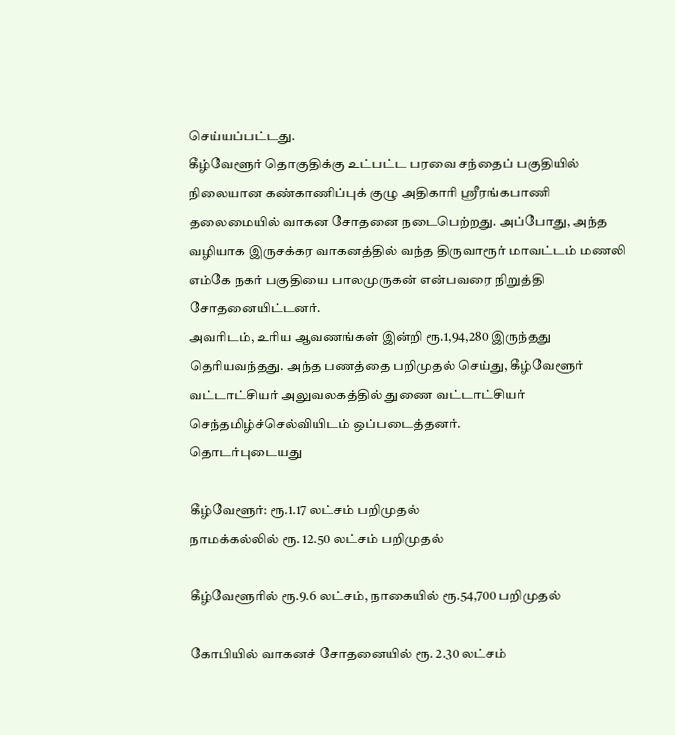செய்யப்பட்டது.
கீழ்வேளூர் தொகுதிக்கு உட்பட்ட பரவை சந்தைப் பகுதியில் நிலையான கண்காணிப்புக் குழு அதிகாரி ஸ்ரீரங்கபாணி தலைமையில் வாகன சோதனை நடைபெற்றது. அப்போது, அந்த வழியாக இருசக்கர வாகனத்தில் வந்த திருவாரூர் மாவட்டம் மணலி எம்கே நகர் பகுதியை பாலமுருகன் என்பவரை நிறுத்தி சோதனையிட்டனர்.
அவரிடம், உரிய ஆவணங்கள் இன்றி ரூ.1,94,280 இருந்தது தெரியவந்தது. அந்த பணத்தை பறிமுதல் செய்து, கீழ்வேளூர் வட்டாட்சியர் அலுவலகத்தில் துணை வட்டாட்சியர் செந்தமிழ்ச்செல்வியிடம் ஒப்படைத்தனர்.
தொடர்புடையது

கீழ்வேளூர்: ரூ.1.17 லட்சம் பறிமுதல்
நாமக்கல்லில் ரூ. 12.50 லட்சம் பறிமுதல்

கீழ்வேளூரில் ரூ.9.6 லட்சம், நாகையில் ரூ.54,700 பறிமுதல்

கோபியில் வாகனச் சோதனையில் ரூ. 2.30 லட்சம்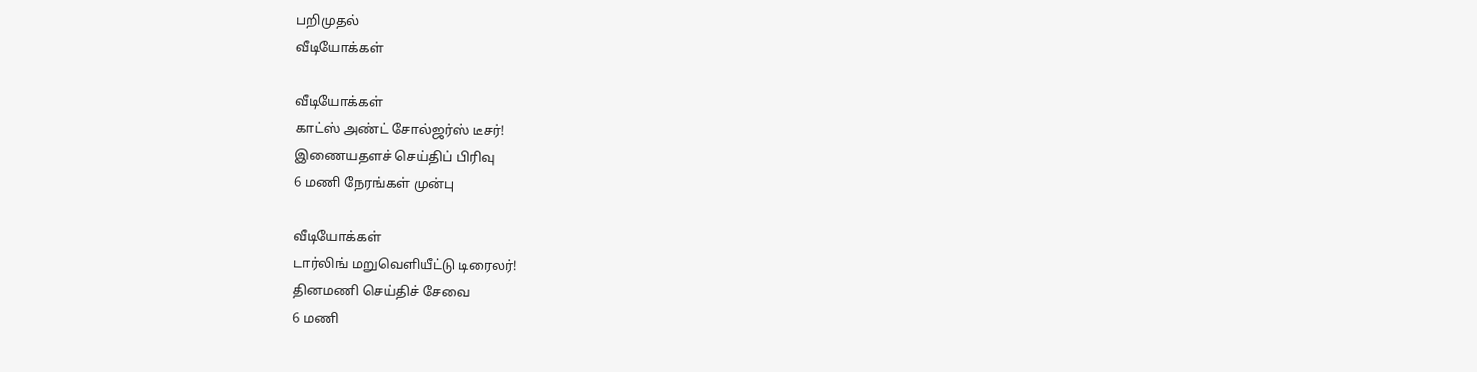பறிமுதல்
வீடியோக்கள்

வீடியோக்கள்
காட்ஸ் அண்ட் சோல்ஜர்ஸ் டீசர்!
இணையதளச் செய்திப் பிரிவு
6 மணி நேரங்கள் முன்பு

வீடியோக்கள்
டார்லிங் மறுவெளியீட்டு டிரைலர்!
தினமணி செய்திச் சேவை
6 மணி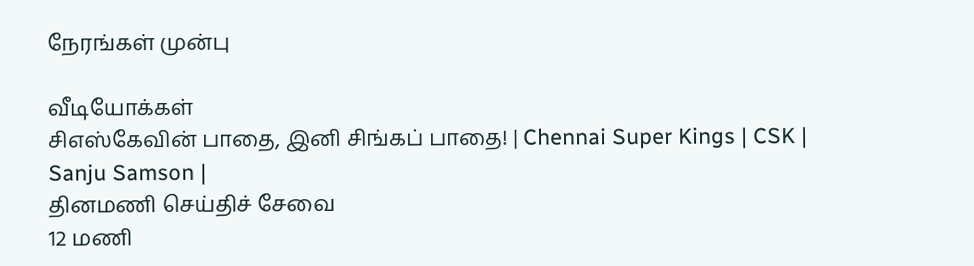நேரங்கள் முன்பு

வீடியோக்கள்
சிஎஸ்கேவின் பாதை, இனி சிங்கப் பாதை! | Chennai Super Kings | CSK | Sanju Samson |
தினமணி செய்திச் சேவை
12 மணி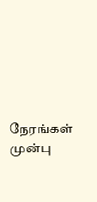நேரங்கள் முன்பு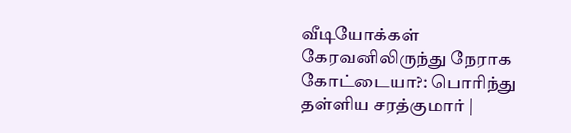வீடியோக்கள்
கேரவனிலிருந்து நேராக கோட்டையா?: பொரிந்து தள்ளிய சரத்குமார் |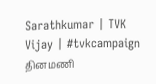Sarathkumar | TVK Vijay | #tvkcampaign
தினமணி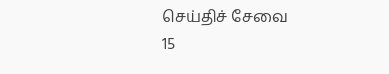செய்திச் சேவை
15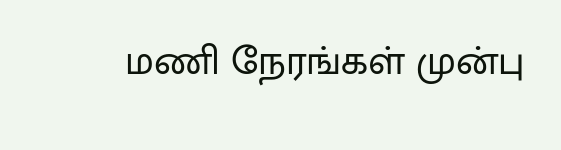மணி நேரங்கள் முன்பு